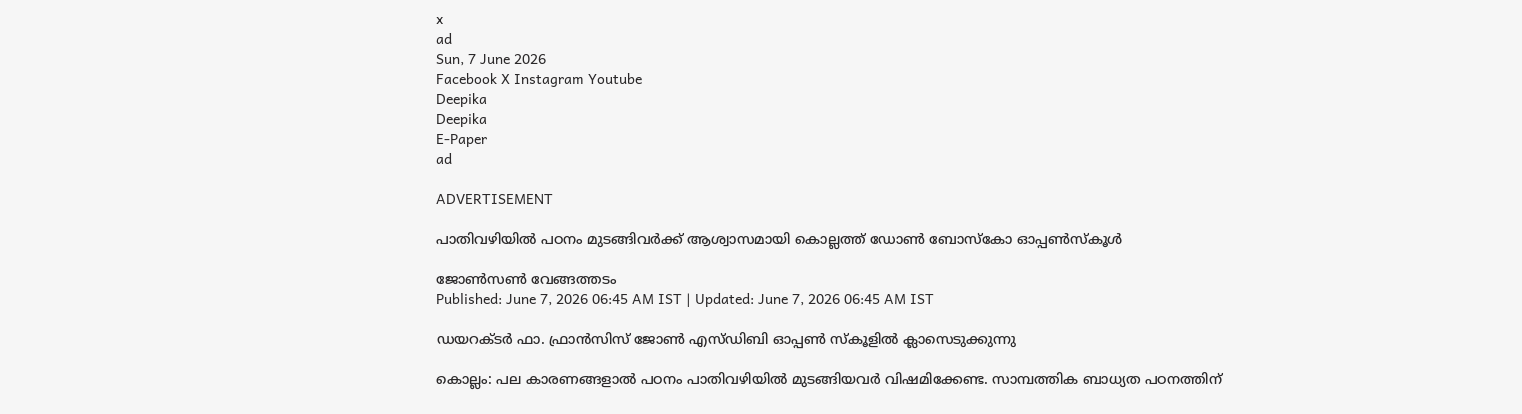x
ad
Sun, 7 June 2026
Facebook X Instagram Youtube
Deepika
Deepika
E-Paper
ad

ADVERTISEMENT

പാതിവഴിയില്‍ പഠനം മുടങ്ങിവർക്ക് ആശ്വാസമായി കൊല്ലത്ത് ഡോണ്‍ ബോസ്‌കോ ഓപ്പൺസ്കൂൾ

ജോൺസൺ വേങ്ങത്തടം
Published: June 7, 2026 06:45 AM IST | Updated: June 7, 2026 06:45 AM IST

ഡയറക്ടർ ഫാ. ഫ്രാൻസിസ് ജോൺ എസ്ഡിബി ഓപ്പൺ സ്കൂളിൽ ക്ലാസെടുക്കുന്നു

കൊല്ലം: പല കാരണങ്ങളാല്‍ പഠനം പാതിവഴിയില്‍ മുടങ്ങിയവര്‍ വിഷമിക്കേണ്ട. സാമ്പത്തിക ബാധ്യത പഠനത്തിന്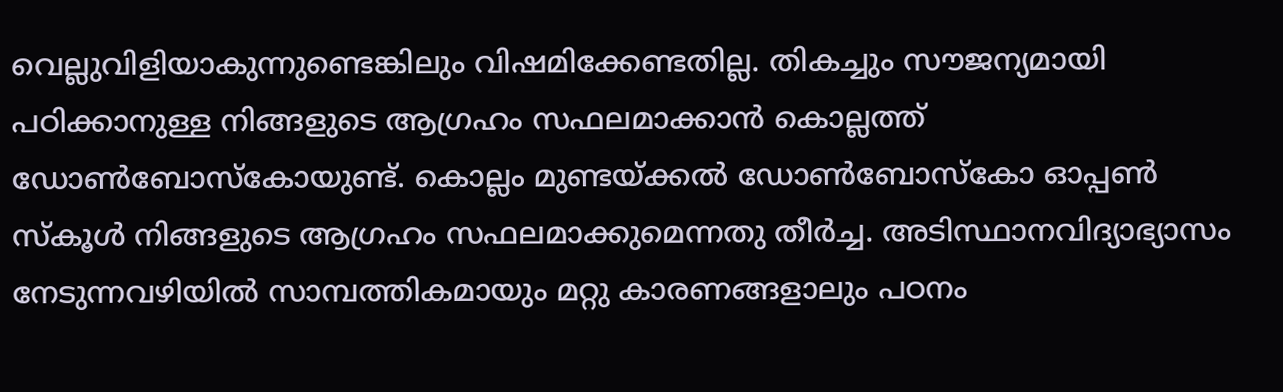വെല്ലുവിളിയാകുന്നുണ്ടെങ്കിലും വിഷമിക്കേണ്ടതില്ല. തികച്ചും സൗജന്യമായി പഠിക്കാനുള്ള നിങ്ങളുടെ ആഗ്രഹം സഫലമാക്കാന്‍ കൊല്ലത്ത് ഡോണ്‍ബോസ്‌കോയുണ്ട്. കൊല്ലം മുണ്ടയ്ക്കല്‍ ഡോണ്‍ബോസ്‌കോ ഓപ്പണ്‍ സ്‌കൂള്‍ നിങ്ങളുടെ ആഗ്രഹം സഫലമാക്കുമെന്നതു തീര്‍ച്ച. അടിസ്ഥാനവിദ്യാഭ്യാസം നേടുന്നവഴിയില്‍ സാമ്പത്തികമായും മറ്റു കാരണങ്ങളാലും പഠനം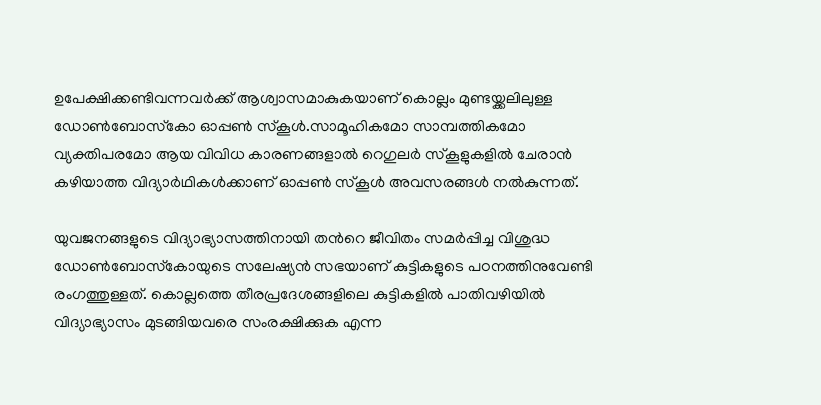ഉപേക്ഷിക്കണ്ടിവന്നവര്‍ക്ക് ആശ്വാസമാകുകയാണ് കൊല്ലം മുണ്ടയ്ക്കലിലുള്ള ഡോണ്‍ബോസ്‌കോ ഓപ്പണ്‍ സ്‌കൂള്‍.സാമൂഹികമോ സാമ്പത്തികമോ വ്യക്തിപരമോ ആയ വിവിധ കാരണങ്ങളാൽ റെഗുലർ സ്‌കൂളുകളിൽ ചേരാൻ കഴിയാത്ത വിദ്യാർഥികൾക്കാണ് ഓപ്പൺ സ്‌കൂൾ അവസരങ്ങൾ നൽകുന്നത്.

യുവജനങ്ങളുടെ വിദ്യാഭ്യാസത്തിനായി തന്‍റെ ജീവിതം സമര്‍പ്പിച്ച വിശുദ്ധ ഡോണ്‍ബോസ്‌കോയുടെ സലേഷ്യൻ സഭയാണ് കുട്ടികളുടെ പഠനത്തിനുവേണ്ടി രംഗത്തുള്ളത്. കൊല്ലത്തെ തീരപ്രദേശങ്ങളിലെ കുട്ടികളില്‍ പാതിവഴിയില്‍ വിദ്യാഭ്യാസം മുടങ്ങിയവരെ സംരക്ഷിക്കുക എന്ന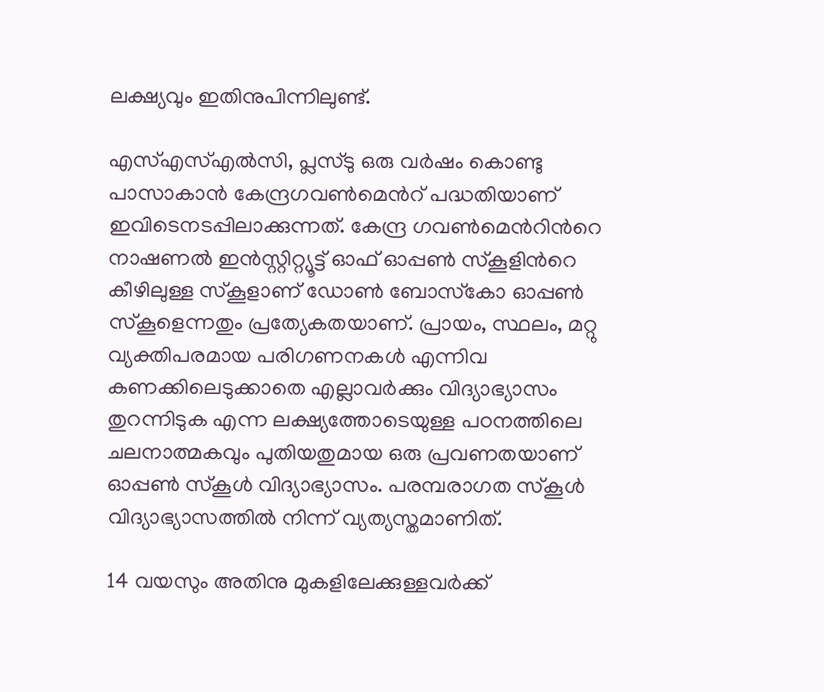ലക്ഷ്യവും ഇതിനുപിന്നിലുണ്ട്.

എസ്എസ്എല്‍സി, പ്ലസ്ടു ഒരു വര്‍ഷം കൊണ്ടു പാസാകാന്‍ കേന്ദ്രഗവൺമെന്‍റ് പദ്ധതിയാണ് ഇവിടെനടപ്പിലാക്കുന്നത്. കേന്ദ്ര ഗവണ്‍മെന്‍റിന്‍റെ നാഷണല്‍ ഇന്‍സ്റ്റിറ്റ്യൂട്ട് ഓഫ് ഓപ്പണ്‍ സ്‌കൂളിന്‍റെ കീഴിലുള്ള സ്‌കൂളാണ് ഡോണ്‍ ബോസ്‌കോ ഓപ്പണ്‍ സ്‌കൂളെന്നതും പ്രത്യേകതയാണ്. പ്രായം, സ്ഥലം, മറ്റു വ്യക്തിപരമായ പരിഗണനകള്‍ എന്നിവ കണക്കിലെടുക്കാതെ എല്ലാവര്‍ക്കും വിദ്യാഭ്യാസം തുറന്നിടുക എന്ന ലക്ഷ്യത്തോടെയുള്ള പഠനത്തിലെ ചലനാത്മകവും പുതിയതുമായ ഒരു പ്രവണതയാണ് ഓപ്പണ്‍ സ്‌കൂള്‍ വിദ്യാഭ്യാസം. പരമ്പരാഗത സ്‌കൂള്‍ വിദ്യാഭ്യാസത്തില്‍ നിന്ന് വ്യത്യസ്തമാണിത്.

14 വയസും അതിനു മുകളിലേക്കുള്ളവര്‍ക്ക്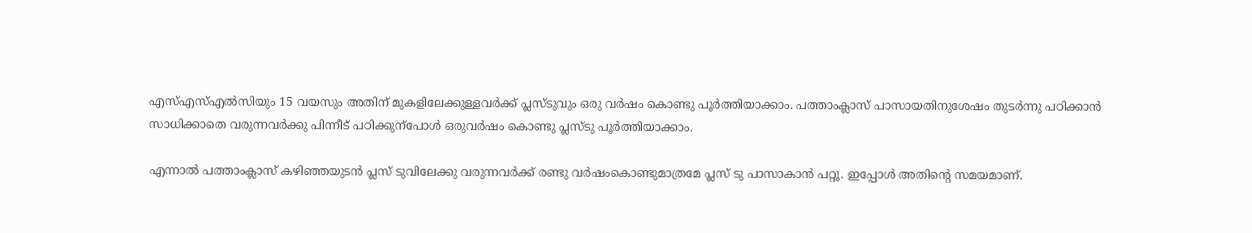എസ്എസ്എല്‍സിയും 15 വയസും അതിന് മുകളിലേക്കുള്ളവര്‍ക്ക് പ്ലസ്ടുവും ഒരു വര്‍ഷം കൊണ്ടു പൂര്‍ത്തിയാക്കാം. പത്താംക്ലാസ് പാസായതിനുശേഷം തുടർന്നു പഠിക്കാൻ സാധിക്കാതെ വരുന്നവർക്കു പിന്നീട് പഠിക്കുന്പോൾ ഒരുവർഷം കൊണ്ടു പ്ലസ്ടു പൂർത്തിയാക്കാം.

എന്നാൽ പത്താംക്ലാസ് കഴിഞ്ഞയുടൻ പ്ലസ് ടുവിലേക്കു വരുന്നവർക്ക് രണ്ടു വർഷംകൊണ്ടുമാത്രമേ പ്ലസ് ടു പാസാകാൻ പറ്റൂ. ഇപ്പോള്‍ അതിന്‍റെ സമയമാണ്.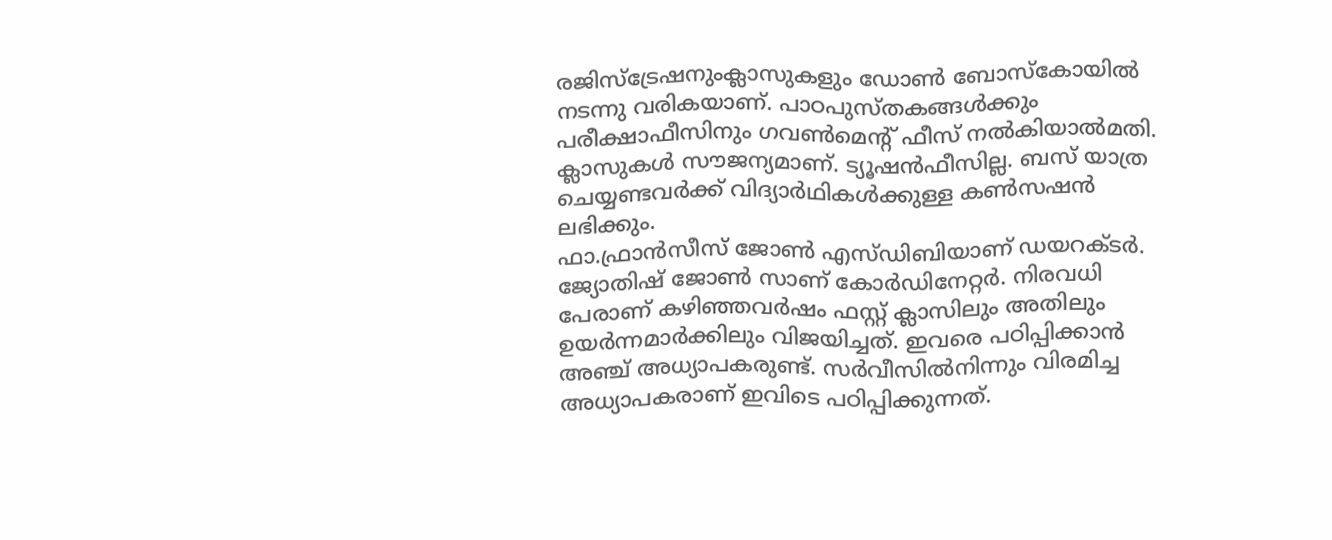രജിസ്‌ട്രേഷനുംക്ലാസുകളും ഡോണ്‍ ബോസ്‌കോയില്‍ നടന്നു വരികയാണ്. പാഠപുസ്തകങ്ങള്‍ക്കും പരീക്ഷാഫീസിനും ഗവണ്‍മെന്‍റ് ഫീസ് നല്‍കിയാല്‍മതി. ക്ലാസുകള്‍ സൗജന്യമാണ്. ട്യൂഷന്‍ഫീസില്ല. ബസ് യാത്ര ചെയ്യണ്ടവര്‍ക്ക് വിദ്യാര്‍ഥികള്‍ക്കുള്ള കണ്‍സഷന്‍ ലഭിക്കും.
ഫാ.ഫ്രാന്‍സീസ് ജോണ്‍ എസ്ഡിബിയാണ് ഡയറക്ടര്‍. ജ്യോതിഷ് ജോണ്‍ സാണ് കോര്‍ഡിനേറ്റര്‍. നിരവധി പേരാണ് കഴിഞ്ഞവർഷം ഫസ്റ്റ് ക്ലാസിലും അതിലും ഉയർന്നമാർക്കിലും വിജയിച്ചത്. ഇവരെ പഠിപ്പിക്കാൻ അഞ്ച് അധ്യാപകരുണ്ട്. സർവീസിൽനിന്നും വിരമിച്ച അധ്യാപകരാണ് ഇവിടെ പഠിപ്പിക്കുന്നത്.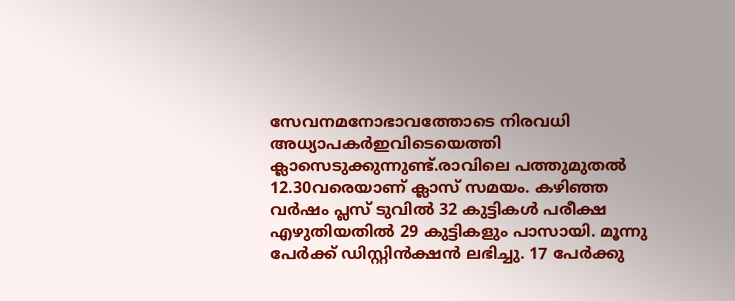സേവനമനോഭാവത്തോടെ നിരവധി അധ്യാപകർഇവിടെയെത്തി ക്ലാസെടുക്കുന്നുണ്ട്.രാവിലെ പത്തുമുതൽ 12.30വരെയാണ് ക്ലാസ് സമയം. കഴിഞ്ഞ വര്‍ഷം പ്ലസ് ടുവില്‍ 32 കുട്ടികള്‍ പരീക്ഷ എഴുതിയതില്‍ 29 കുട്ടികളും പാസായി. മൂന്നു പേര്‍ക്ക് ഡിസ്റ്റിന്‍ക്ഷന്‍ ലഭിച്ചു. 17 പേര്‍ക്കു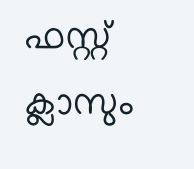ഫസ്റ്റ് ക്ലാസും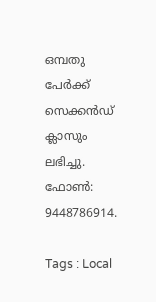ഒമ്പതു പേര്‍ക്ക് സെക്കന്‍ഡ് ക്ലാസും ലഭിച്ചു. ഫോൺ: 9448786914.

Tags : Local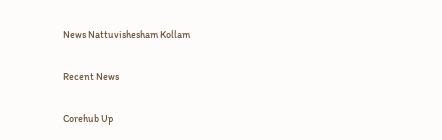News Nattuvishesham Kollam

Recent News

Corehub Up